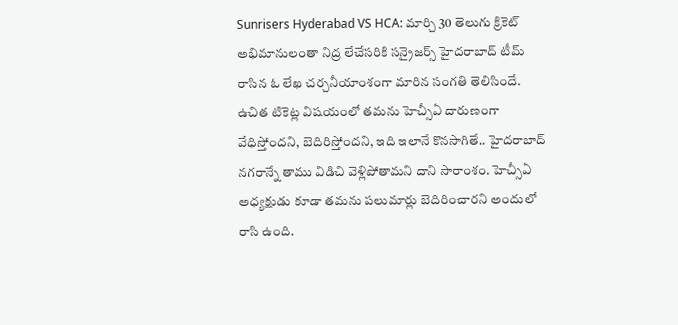Sunrisers Hyderabad VS HCA: మార్చి 30 తెలుగు క్రికెట్ అభిమానులంతా నిద్ర లేచేసరికి సన్రైజర్స్ హైదరాబాద్ టీమ్ రాసిన ఓ లేఖ చర్చనీయాంశంగా మారిన సంగతి తెలిసిందే. ఉచిత టికెట్ల విషయంలో తమను హెచ్సీఏ దారుణంగా వేధిస్తోందని, బెదిరిస్తోందని, ఇది ఇలానే కొనసాగితే.. హైదరాబాద్ నగరాన్నే తాము విడిచి వెళ్లిపోతామని దాని సారాంశం. హెచ్సీఏ అధ్యక్షుడు కూడా తమను పలుమార్లు బెదిరించారని అందులో రాసి ఉంది.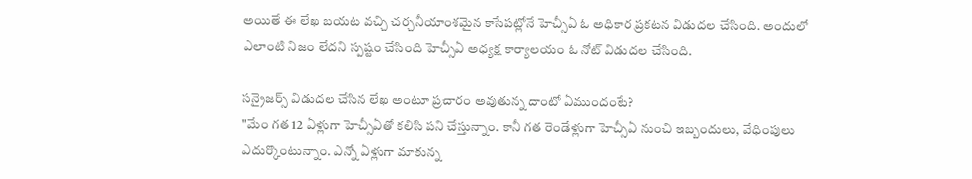అయితే ఈ లేఖ బయట వచ్చి చర్చనీయాంశమైన కాసేపట్లోనే హెచ్సీఏ ఓ అధికార ప్రకటన విడుదల చేసింది. అందులో ఎలాంటి నిజం లేదని స్పష్టం చేసింది హెచ్సీఏ అధ్యక్ష కార్యాలయం ఓ నోట్ విడుదల చేసింది.

సన్రైజర్స్ విడుదల చేసిన లేఖ అంటూ ప్రచారం అవుతున్న దాంటో ఏముందంటే?
"మేం గత 12 ఏళ్లుగా హెచ్సీఏతో కలిసి పని చేస్తున్నాం. కానీ గత రెండేళ్లుగా హెచ్సీఏ నుంచి ఇబ్బందులు, వేధింపులు ఎదుర్కొంటున్నాం. ఎన్నో ఏళ్లుగా మాకున్న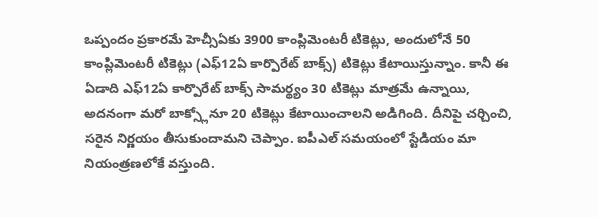ఒప్పందం ప్రకారమే హెచ్సీఏకు 3900 కాంప్లిమెంటరీ టికెట్లు, అందులోనే 50 కాంప్లిమెంటరీ టికెట్లు (ఎఫ్12ఏ కార్పొరేట్ బాక్స్) టికెట్లు కేటాయిస్తున్నాం. కానీ ఈ ఏడాది ఎఫ్12ఏ కార్పొరేట్ బాక్స్ సామర్థ్యం 30 టికెట్లు మాత్రమే ఉన్నాయి, అదనంగా మరో బాక్స్లోనూ 20 టికెట్లు కేటాయించాలని అడిగింది. దీనిపై చర్చించి, సరైన నిర్ణయం తీసుకుందామని చెప్పాం. ఐపీఎల్ సమయంలో స్టేడియం మా నియంత్రణలోకే వస్తుంది.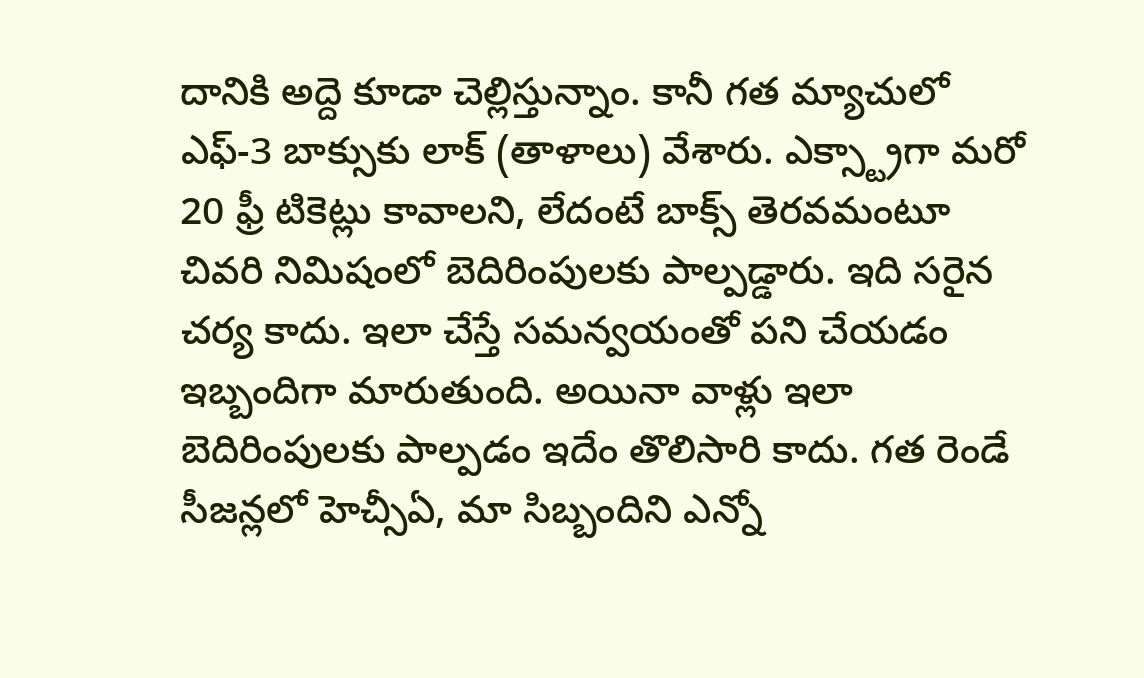దానికి అద్దె కూడా చెల్లిస్తున్నాం. కానీ గత మ్యాచులో ఎఫ్-3 బాక్సుకు లాక్ (తాళాలు) వేశారు. ఎక్స్ట్రాగా మరో 20 ఫ్రీ టికెట్లు కావాలని, లేదంటే బాక్స్ తెరవమంటూ చివరి నిమిషంలో బెదిరింపులకు పాల్పడ్డారు. ఇది సరైన చర్య కాదు. ఇలా చేస్తే సమన్వయంతో పని చేయడం ఇబ్బందిగా మారుతుంది. అయినా వాళ్లు ఇలా బెదిరింపులకు పాల్పడం ఇదేం తొలిసారి కాదు. గత రెండే సీజన్లలో హెచ్సీఏ, మా సిబ్బందిని ఎన్నో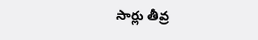సార్లు తీవ్ర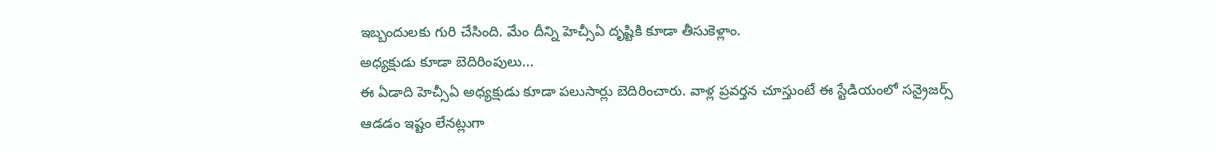ఇబ్బందులకు గురి చేసింది. మేం దీన్ని హెచ్సీఏ దృష్టికి కూడా తీసుకెళ్లాం.
అధ్యక్షుడు కూడా బెదిరింపులు...
ఈ ఏడాది హెచ్సీఏ అధ్యక్షుడు కూడా పలుసార్లు బెదిరించారు. వాళ్ల ప్రవర్తన చూస్తుంటే ఈ స్టేడియంలో సన్రైజర్స్ ఆడడం ఇష్టం లేనట్లుగా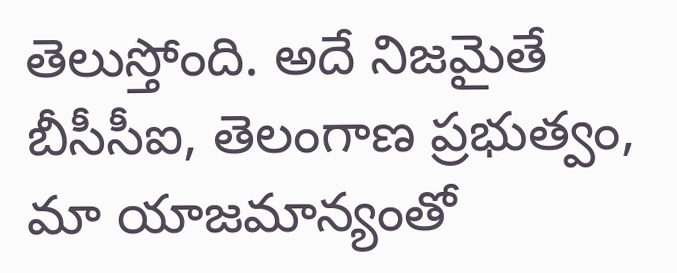తెలుస్తోంది. అదే నిజమైతే బీసీసీఐ, తెలంగాణ ప్రభుత్వం, మా యాజమాన్యంతో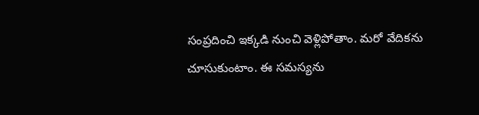సంప్రదించి ఇక్కడి నుంచి వెళ్లిపోతాం. మరో వేదికను చూసుకుంటాం. ఈ సమస్యను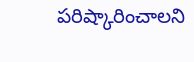పరిష్కారించాలని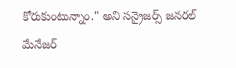కోరుకుంటున్నాం." అని సన్రైజర్స్ జనరల్ మేనేజర్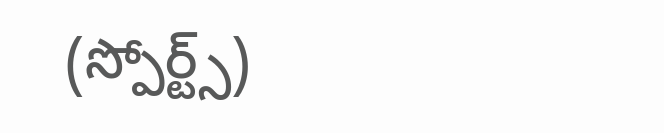(స్పోర్ట్స్)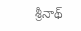శ్రీనాథ్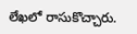లేఖలో రాసుకొచ్చారు.